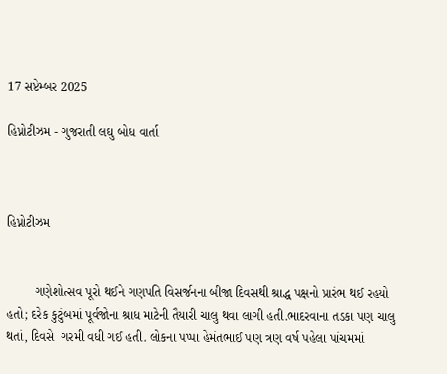17 સપ્ટેમ્બર 2025

હિપ્નોટીઝમ - ગુજરાતી લઘુ બોધ વાર્તા



હિપ્નોટીઝમ


        ગણેશોત્સવ પૂરો થઈને ગણપતિ વિસર્જનના બીજા દિવસથી શ્રાદ્ધ પક્ષનો પ્રારંભ થઈ રહયો હતો; દરેક કુટુંબમાં પૂર્વજોના શ્રાધ માટેની તૈયારી ચાલુ થવા લાગી હતી.ભાદરવાના તડકા પણ ચાલુ થતાં, દિવસે  ગરમી વધી ગઈ હતી. લોકના પપ્પા હેમંતભાઈ પણ ત્રણ વર્ષ પહેલા પાંચમમાં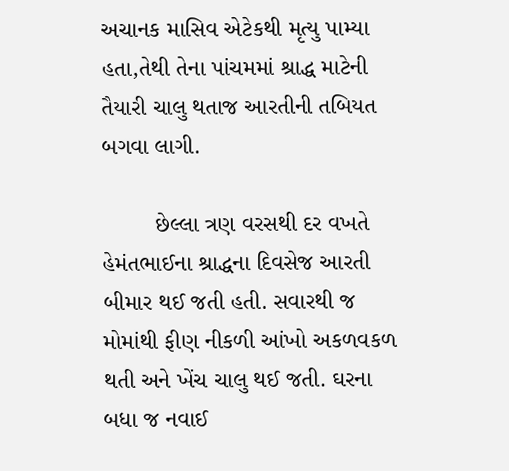અચાનક માસિવ એટેકથી મૃત્યુ પામ્યા હતા,તેથી તેના પાંચમમાં શ્રાદ્ધ માટેની તૈયારી ચાલુ થતાજ આરતીની તબિયત બગવા લાગી.

        છેલ્લા ત્રણ વરસથી દર વખતે હેમંતભાઈના શ્રાદ્ધના દિવસેજ આરતી બીમાર થઈ જતી હતી. સવારથી જ મોમાંથી ફીણ નીકળી આંખો અકળવકળ થતી અને ખેંચ ચાલુ થઈ જતી. ઘરના બધા જ નવાઈ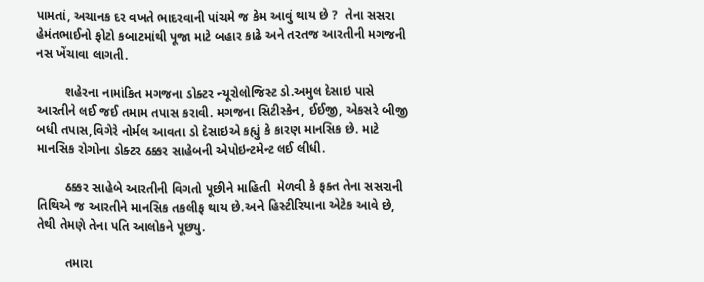પામતાં, અચાનક દર વખતે ભાદરવાની પાંચમે જ કેમ આવું થાય છે ?  તેના સસરા હેમંતભાઈનો ફોટો કબાટમાંથી પૂજા માટે બહાર કાઢે અને તરતજ આરતીની મગજની નસ ખેંચાવા લાગતી.

        શહેરના નામાંકિત મગજના ડોક્ટર ન્યૂરોલોજિસ્ટ ડો.અમુલ દેસાઇ પાસે આરતીને લઈ જઈ તમામ તપાસ કરાવી. મગજના સિટીસ્કેન, ઈઈજી, એકસરે બીજી બધી તપાસ,વિગેરે નોર્મલ આવતા ડો દેસાઇએ કહ્યું કે કારણ માનસિક છે. માટે માનસિક રોગોના ડોક્ટર ઠક્કર સાહેબની એપોઇન્ટમેન્ટ લઈ લીધી.

        ઠક્કર સાહેબે આરતીની વિગતો પૂછીને માહિતી  મેળવી કે ફક્ત તેના સસરાની તિથિએ જ આરતીને માનસિક તકલીફ થાય છે.અને હિસ્ટીરિયાના એટેક આવે છે, તેથી તેમણે તેના પતિ આલોકને પૂછ્યુ.

        તમારા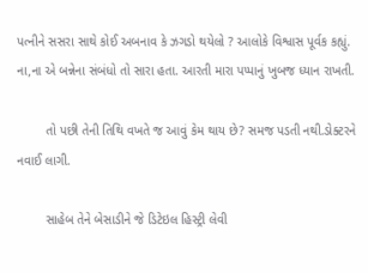પત્નીને સસરા સાથે કોઈ અબનાવ કે ઝગડો થયેલો ? આલોકે વિશ્વાસ પૂર્વક કહ્યું. ના,ના એ બન્નેના સંબંધો તો સારા હતા. આરતી મારા પપ્પાનું ખુબજ ધ્યાન રાખતી.

        તો પછી તેની તિથિ વખતે જ આવું કેમ થાય છે? સમજ પડતી નથી.ડોક્ટરને નવાઈ લાગી.

        સાહેબ તેને બેસાડીને જે ડિટેઇલ હિસ્ટ્રી લેવી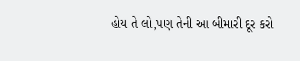હોય તે લો,પણ તેની આ બીમારી દૂર કરો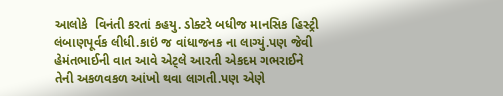આલોકે  વિનંતી કરતાં કહયુ. ડોક્ટરે બધીજ માનસિક હિસ્ટ્રી લંબાણપૂર્વક લીધી.કાઇં જ વાંધાજનક ના લાગ્યું.પણ જેવી હેમંતભાઈની વાત આવે એટ્લે આરતી એકદમ ગભરાઈને તેની અકળવકળ આંખો થવા લાગતી.પણ એણે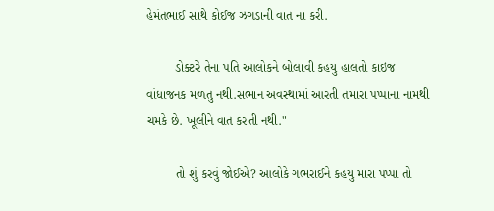હેમંતભાઈ સાથે કોઈજ ઝગડાની વાત ના કરી.

        ડોક્ટરે તેના પતિ આલોકને બોલાવી કહયુ હાલતો કાઇજ વાંધાજનક મળતુ નથી.સભાન અવસ્થામાં આરતી તમારા પપ્પાના નામથી ચમકે છે. ખૂલીને વાત કરતી નથી."

        તો શું કરવું જોઈએ? આલોકે ગભરાઈને કહયુ મારા પપ્પા તો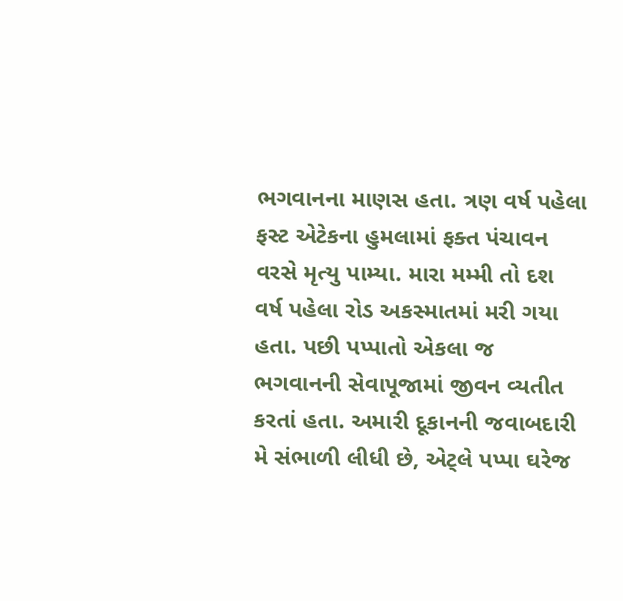ભગવાનના માણસ હતા. ત્રણ વર્ષ પહેલા ફસ્ટ એટેકના હુમલામાં ફક્ત પંચાવન વરસે મૃત્યુ પામ્યા. મારા મમ્મી તો દશ વર્ષ પહેલા રોડ અકસ્માતમાં મરી ગયા હતા. પછી પપ્પાતો એકલા જ ભગવાનની સેવાપૂજામાં જીવન વ્યતીત કરતાં હતા. અમારી દૂકાનની જવાબદારી મે સંભાળી લીધી છે, એટ્લે પપ્પા ઘરેજ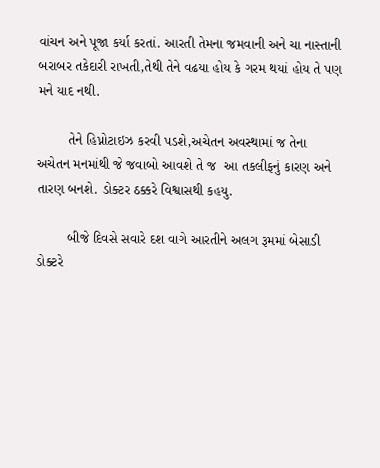વાંચન અને પૂજા કર્યા કરતાં. આરતી તેમના જમવાની અને ચા નાસ્તાની બરાબર તકેદારી રાખતી,તેથી તેને વઢયા હોય કે ગરમ થયાં હોય તે પણ મને યાદ નથી.

        તેને હિપ્નોટાઇઝ કરવી પડશે,અચેતન અવસ્થામાં જ તેના અચેતન મનમાંથી જે જવાબો આવશે તે જ  આ તકલીફનું કારણ અને તારણ બનશે. ડોક્ટર ઠક્કરે વિશ્વાસથી કહયુ.

        બીજે દિવસે સવારે દશ વાગે આરતીને અલગ રૂમમાં બેસાડી ડોક્ટરે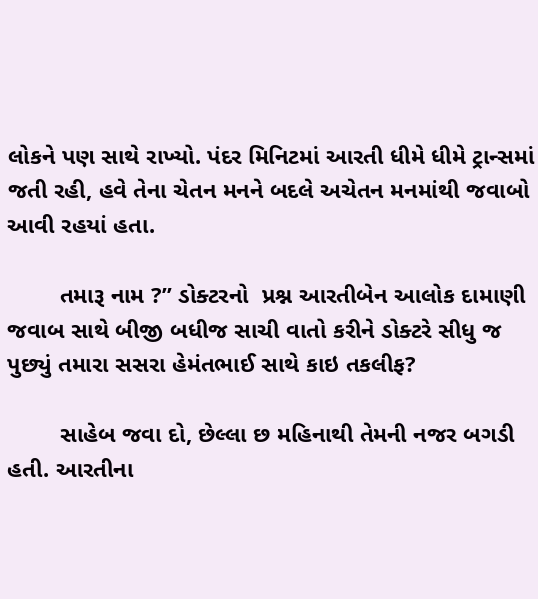લોકને પણ સાથે રાખ્યો. પંદર મિનિટમાં આરતી ધીમે ધીમે ટ્રાન્સમાં જતી રહી, હવે તેના ચેતન મનને બદલે અચેતન મનમાંથી જવાબો આવી રહયાં હતા.

        તમારૂ નામ ?” ડોક્ટરનો  પ્રશ્ન આરતીબેન આલોક દામાણી જવાબ સાથે બીજી બધીજ સાચી વાતો કરીને ડોક્ટરે સીધુ જ પુછ્યું તમારા સસરા હેમંતભાઈ સાથે કાઇ તકલીફ?

        સાહેબ જવા દો, છેલ્લા છ મહિનાથી તેમની નજર બગડી હતી. આરતીના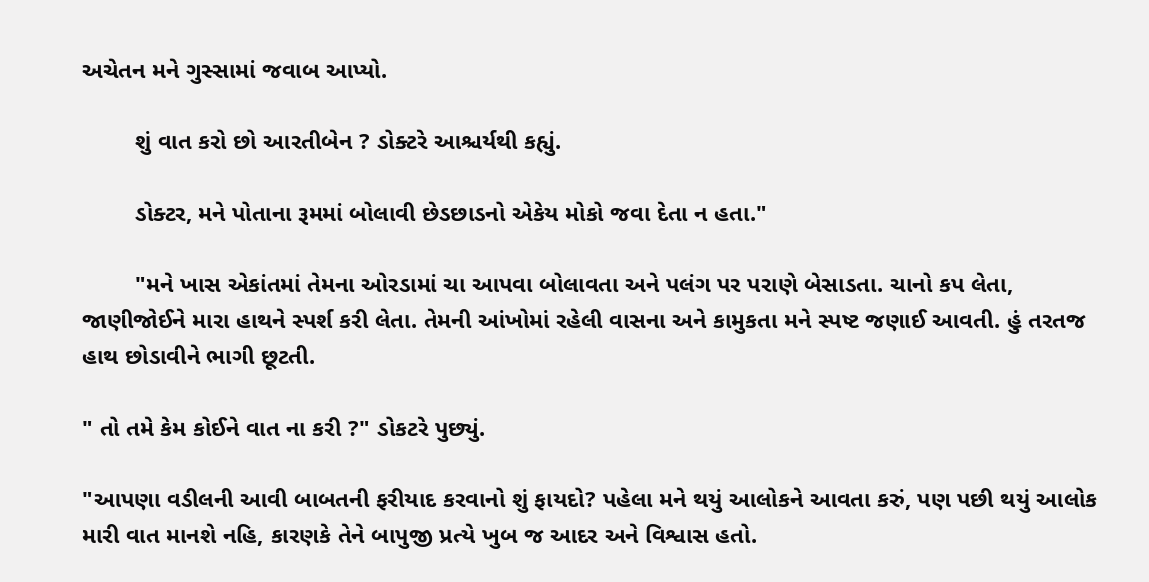અચેતન મને ગુસ્સામાં જવાબ આપ્યો.

        શું વાત કરો છો આરતીબેન ? ડોક્ટરે આશ્ચર્યથી કહ્યું.

        ડોક્ટર, મને પોતાના રૂમમાં બોલાવી છેડછાડનો એકેય મોકો જવા દેતા ન હતા."

        "મને ખાસ એકાંતમાં તેમના ઓરડામાં ચા આપવા બોલાવતા અને પલંગ પર પરાણે બેસાડતા. ચાનો કપ લેતા, જાણીજોઈને મારા હાથને સ્પર્શ કરી લેતા. તેમની આંખોમાં રહેલી વાસના અને કામુકતા મને સ્પષ્ટ જણાઈ આવતી. હું તરતજ હાથ છોડાવીને ભાગી છૂટતી.

" તો તમે કેમ કોઈને વાત ના કરી ?" ડોકટરે પુછ્યું.

"આપણા વડીલની આવી બાબતની ફરીયાદ કરવાનો શું ફાયદો? પહેલા મને થયું આલોકને આવતા કરું, પણ પછી થયું આલોક મારી વાત માનશે નહિ, કારણકે તેને બાપુજી પ્રત્યે ખુબ જ આદર અને વિશ્વાસ હતો.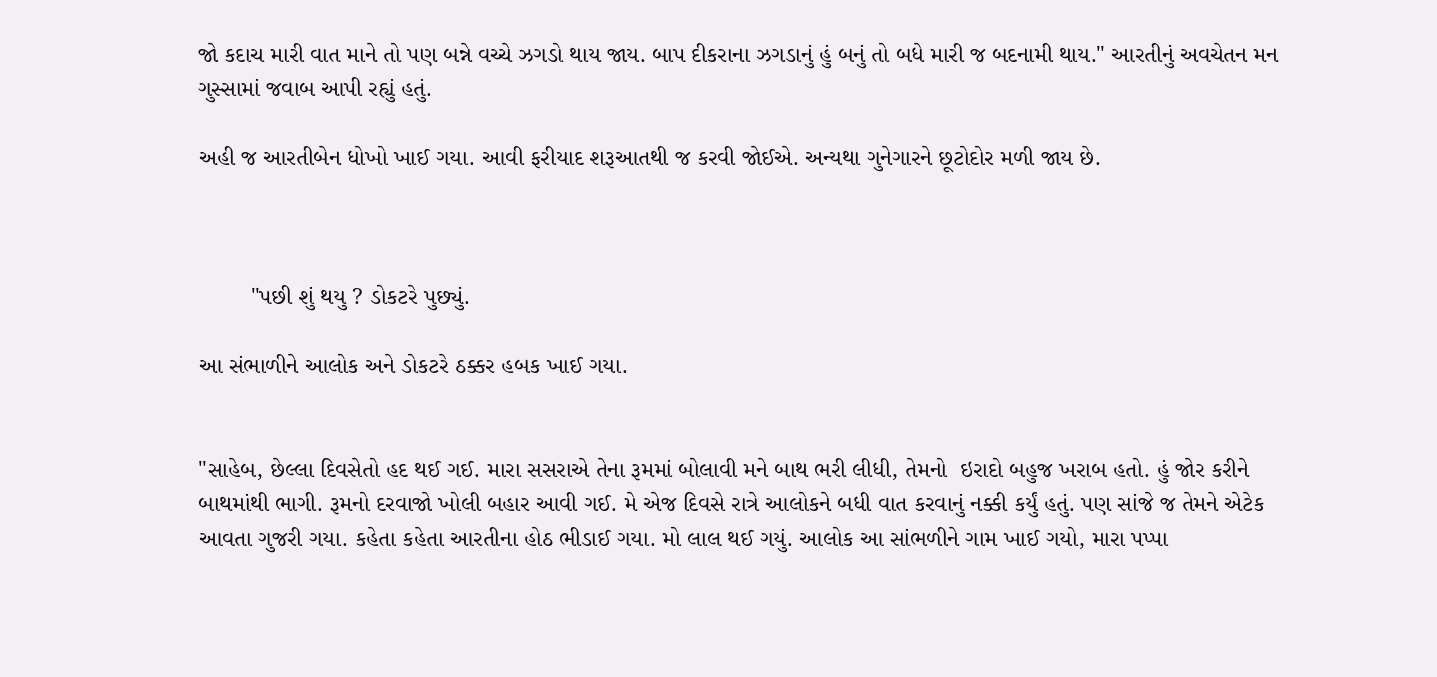જો કદાચ મારી વાત માને તો પણ બન્ને વચ્ચે ઝગડો થાય જાય. બાપ દીકરાના ઝગડાનું હું બનું તો બધે મારી જ બદનામી થાય." આરતીનું અવચેતન મન ગુસ્સામાં જવાબ આપી રહ્યું હતું.

અહી જ આરતીબેન ધોખો ખાઈ ગયા. આવી ફરીયાદ શરૂઆતથી જ કરવી જોઈએ. અન્યથા ગુનેગારને છૂટોદોર મળી જાય છે.



        "પછી શું થયુ ? ડોકટરે પુછ્યું.

આ સંભાળીને આલોક અને ડોકટરે ઠક્કર હબક ખાઈ ગયા.


"સાહેબ, છેલ્લા દિવસેતો હદ થઈ ગઈ. મારા સસરાએ તેના રૂમમાં બોલાવી મને બાથ ભરી લીધી, તેમનો  ઇરાદો બહુજ ખરાબ હતો. હું જોર કરીને બાથમાંથી ભાગી. રૂમનો દરવાજો ખોલી બહાર આવી ગઈ. મે એજ દિવસે રાત્રે આલોકને બધી વાત કરવાનું નક્કી કર્યું હતું. પણ સાંજે જ તેમને એટેક આવતા ગુજરી ગયા. કહેતા કહેતા આરતીના હોઠ ભીડાઈ ગયા. મો લાલ થઈ ગયું. આલોક આ સાંભળીને ગામ ખાઈ ગયો, મારા પપ્પા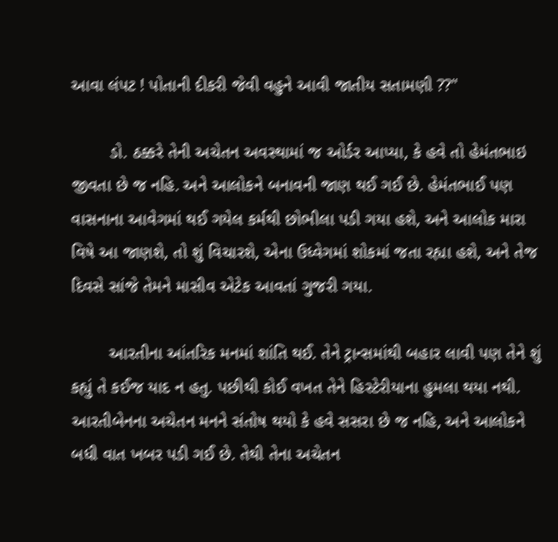આવા લંપટ ! પોતાની દીકરી જેવી વહુને આવી જાતીય સતામણી ??"

        ડો. ઠક્કરે તેની અચેતન અવસ્થામાં જ ઓર્ડર આપ્યા, કે હવે તો હેમંતભાઇ જીવતા છે જ નહિ. અને આલોકને બનાવની જાણ થઈ ગઈ છે. હેમંતભાઈ પણ વાસનાના આવેગમાં થઈ ગયેલ કર્મથી છોભીલા પડી ગયા હશે, અને આલોક મારા વિષે આ જાણશે, તો શું વિચારશે, એના ઉધ્વેગમાં શોકમાં જતા રહ્યા હશે, અને તેજ દિવસે સાંજે તેમને માસીવ એટેક આવતાં ગુજરી ગયા.

        આરતીના આંતરિક મનમાં શાંતિ થઈ. તેને ટ્રાન્સમાંથી બહાર લાવી પણ તેને શું કહ્યું તે કઈજ યાદ ન હતુ. પછીથી કોઈ વખત તેને હિસ્ટેરીયાના હુમલા થયા નથી. આરતીબેનના અચેતન મનને સંતોષ થયો કે હવે સસરા છે જ નહિ, અને આલોકને બધી વાત ખબર પડી ગઈ છે. તેથી તેના અચેતન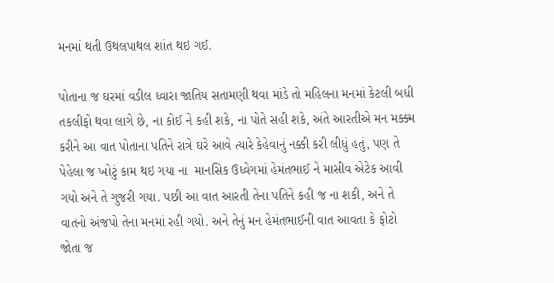મનમાં થતી ઉથલપાથલ શાંત થઇ ગઈ.

પોતાના જ ઘરમાં વડીલ ધ્વારા જાતિય સતામણી થવા માંડે તો મહિલના મનમાં કેટલી બધી તકલીફો થવા લાગે છે, ના કોઈ ને કહી શકે, ના પોતે સહી શકે, અંતે આરતીએ મન મક્ક્મ કરીને આ વાત પોતાના પતિને રાત્રે ઘરે આવે ત્યારે કેહેવાનું નક્કી કરી લીધું હતું, પણ તે પેહેલા જ ખોટું કામ થઇ ગયા ના  માનસિક ઉધ્વેગમાં હેમંતભાઈ ને માસીવ એટેક આવી ગયો અને તે ગુજરી ગયા. પછી આ વાત આરતી તેના પતિને કહી જ ના શકી, અને તે વાતનો અંજપો તેના મનમાં રહી ગયો. અને તેનું મન હેમંતભાઈની વાત આવતા કે ફોટો જોતા જ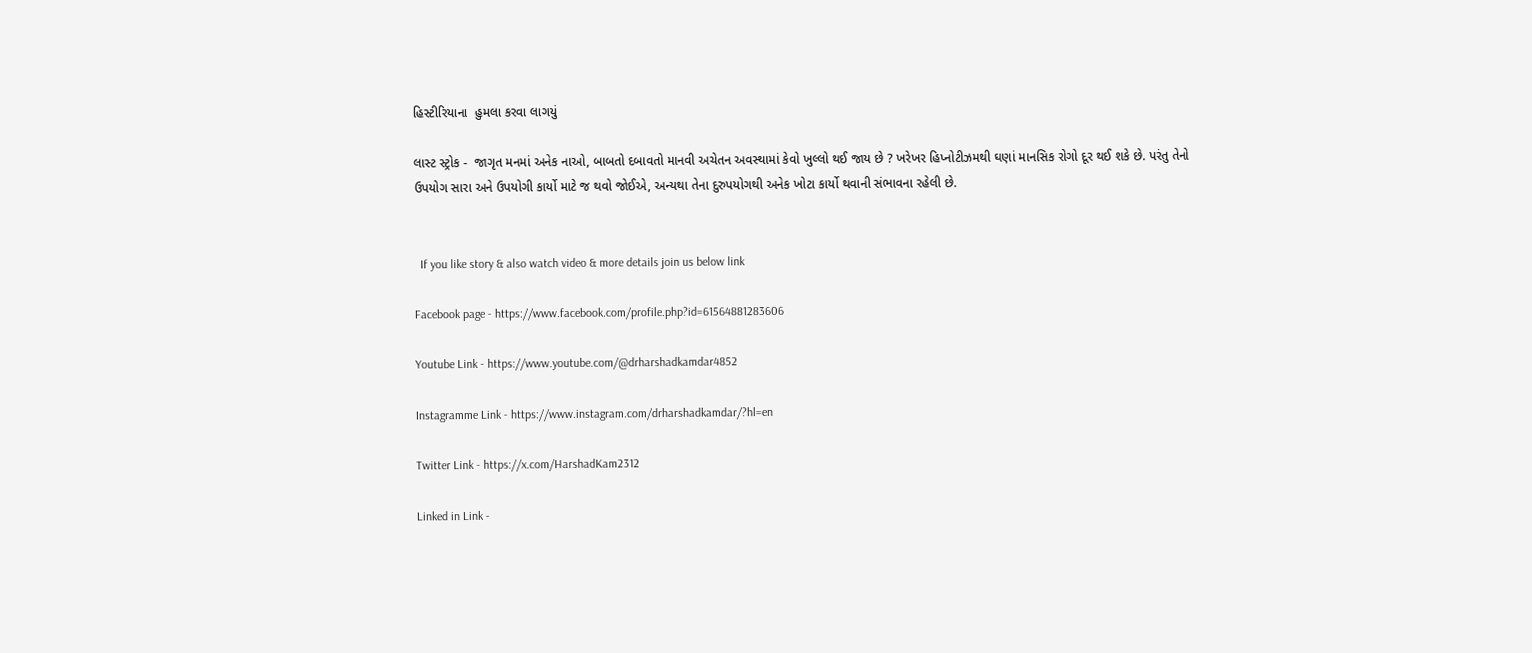હિસ્ટીરિયાના  હુમલા કરવા લાગયું

લાસ્ટ સ્ટ્રોક -  જાગૃત મનમાં અનેક નાઓ, બાબતો દબાવતો માનવી અચેતન અવસ્થામાં કેવો ખુલ્લો થઈ જાય છે ? ખરેખર હિપ્નોટીઝમથી ઘણાં માનસિક રોગો દૂર થઈ શકે છે. પરંતુ તેનો ઉપયોગ સારા અને ઉપયોગી કાર્યો માટે જ થવો જોઈએ, અન્યથા તેના દુરુપયોગથી અનેક ખોટા કાર્યો થવાની સંભાવના રહેલી છે.


  If you like story & also watch video & more details join us below link

Facebook page - https://www.facebook.com/profile.php?id=61564881283606

Youtube Link - https://www.youtube.com/@drharshadkamdar4852

Instagramme Link - https://www.instagram.com/drharshadkamdar/?hl=en

Twitter Link - https://x.com/HarshadKam2312

Linked in Link -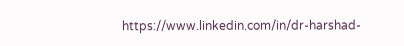https://www.linkedin.com/in/dr-harshad-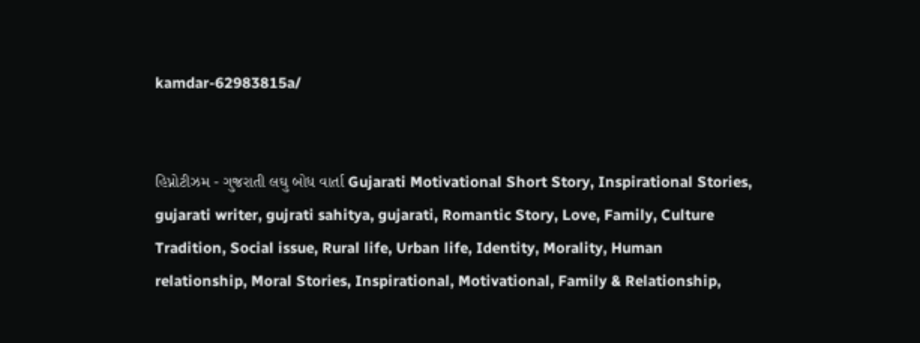kamdar-62983815a/


હિપ્નોટીઝમ - ગુજરાતી લઘુ બોધ વાર્તા Gujarati Motivational Short Story, Inspirational Stories, gujarati writer, gujrati sahitya, gujarati, Romantic Story, Love, Family, Culture Tradition, Social issue, Rural life, Urban life, Identity, Morality, Human relationship, Moral Stories, Inspirational, Motivational, Family & Relationship,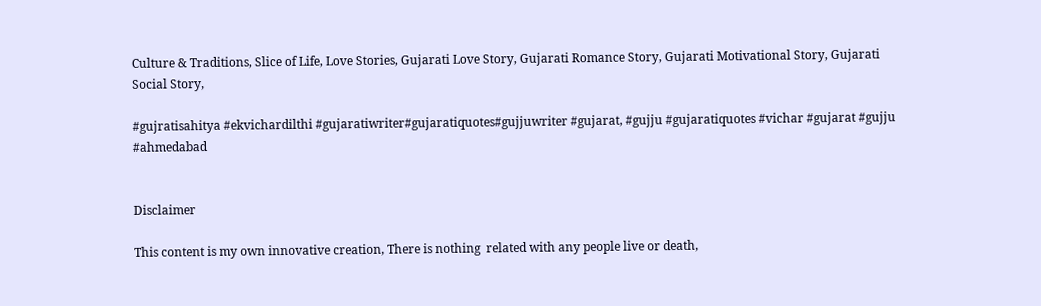Culture & Traditions, Slice of Life, Love Stories, Gujarati Love Story, Gujarati Romance Story, Gujarati Motivational Story, Gujarati Social Story,

#gujratisahitya #ekvichardilthi #gujaratiwriter#gujaratiquotes#gujjuwriter #gujarat, #gujju #gujaratiquotes #vichar #gujarat #gujju #ahmedabad


Disclaimer

This content is my own innovative creation, There is nothing  related with any people live or death,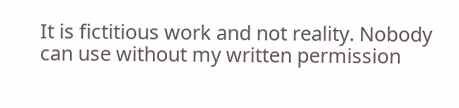It is fictitious work and not reality. Nobody can use without my written permission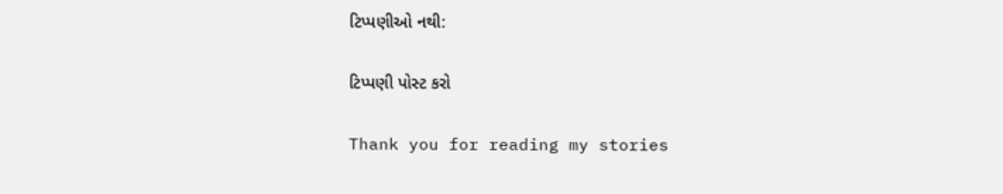ટિપ્પણીઓ નથી:

ટિપ્પણી પોસ્ટ કરો

Thank you for reading my stories